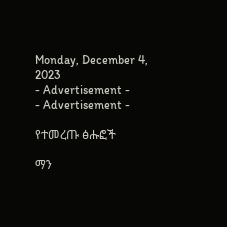Monday, December 4, 2023
- Advertisement -
- Advertisement -

የተመረጡ ፅሑፎች

ማን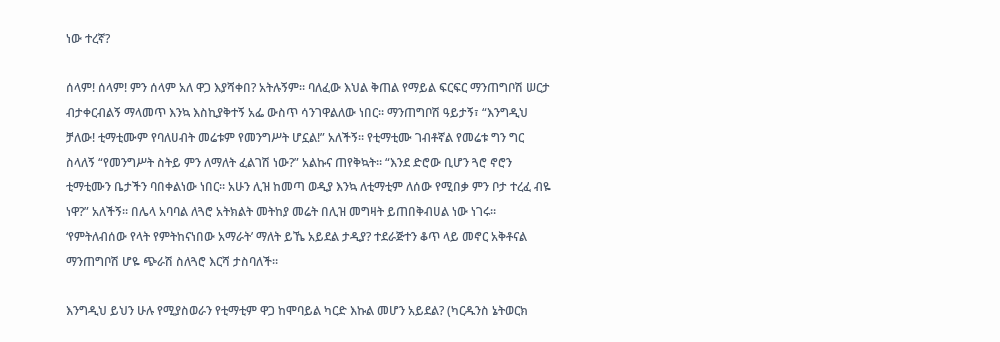ነው ተረኛ?

ሰላም! ሰላም! ምን ሰላም አለ ዋጋ እያሻቀበ? አትሉኝም። ባለፈው እህል ቅጠል የማይል ፍርፍር ማንጠግቦሽ ሠርታ ብታቀርብልኝ ማላመጥ እንኳ እስኪያቅተኝ አፌ ውስጥ ሳንገዋልለው ነበር። ማንጠግቦሽ ዓይታኝ፣ “እንግዲህ ቻለው! ቲማቲሙም የባለሀብት መሬቱም የመንግሥት ሆኗል!” አለችኝ። የቲማቲሙ ገብቶኛል የመሬቱ ግን ግር ስላለኝ “የመንግሥት ስትይ ምን ለማለት ፈልገሽ ነው?” አልኩና ጠየቅኳት። “እንደ ድሮው ቢሆን ጓሮ ኖሮን ቲማቲሙን ቤታችን ባበቀልነው ነበር። አሁን ሊዝ ከመጣ ወዲያ እንኳ ለቲማቲም ለሰው የሚበቃ ምን ቦታ ተረፈ ብዬ ነዋ?” አለችኝ። በሌላ አባባል ለጓሮ አትክልት መትከያ መሬት በሊዝ መግዛት ይጠበቅብሀል ነው ነገሩ። ‘የምትለብሰው የላት የምትከናነበው አማራት’ ማለት ይኼ አይደል ታዲያ? ተደራጅተን ቆጥ ላይ መኖር አቅቶናል ማንጠግቦሽ ሆዬ ጭራሽ ስለጓሮ እርሻ ታስባለች።

እንግዲህ ይህን ሁሉ የሚያስወራን የቲማቲም ዋጋ ከሞባይል ካርድ እኩል መሆን አይደል? (ካርዱንስ ኔትወርክ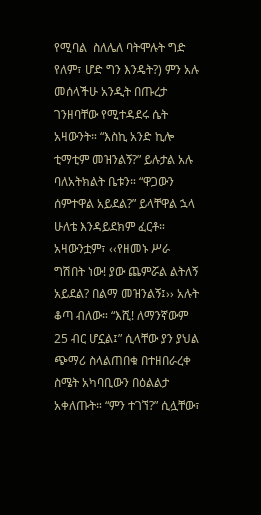የሚባል  ስለሌለ ባትሞሉት ግድ የለም፣ ሆድ ግን እንዴት?) ምን አሉ መሰላችሁ አንዲት በጡረታ ገንዘባቸው የሚተዳደሩ ሴት አዛውንት። “እስኪ አንድ ኪሎ ቲማቲም መዝንልኝ?” ይሉታል አሉ ባለአትክልት ቤቱን። “ዋጋውን ሰምተዋል አይደል?” ይላቸዋል ኋላ ሁለቴ እንዳይደክም ፈርቶ። አዛውንቷም፣ ‹‹የዘመኑ ሥራ ግሽበት ነው! ያው ጨምሯል ልትለኝ አይደል? በልማ መዝንልኝ፤›› አሉት ቆጣ ብለው። “እሺ! ለማንኛውም 25 ብር ሆኗል፤” ሲላቸው ያን ያህል ጭማሪ ስላልጠበቁ በተዘበራረቀ ስሜት አካባቢውን በዕልልታ አቀለጡት። “ምን ተገኘ?” ሲሏቸው፣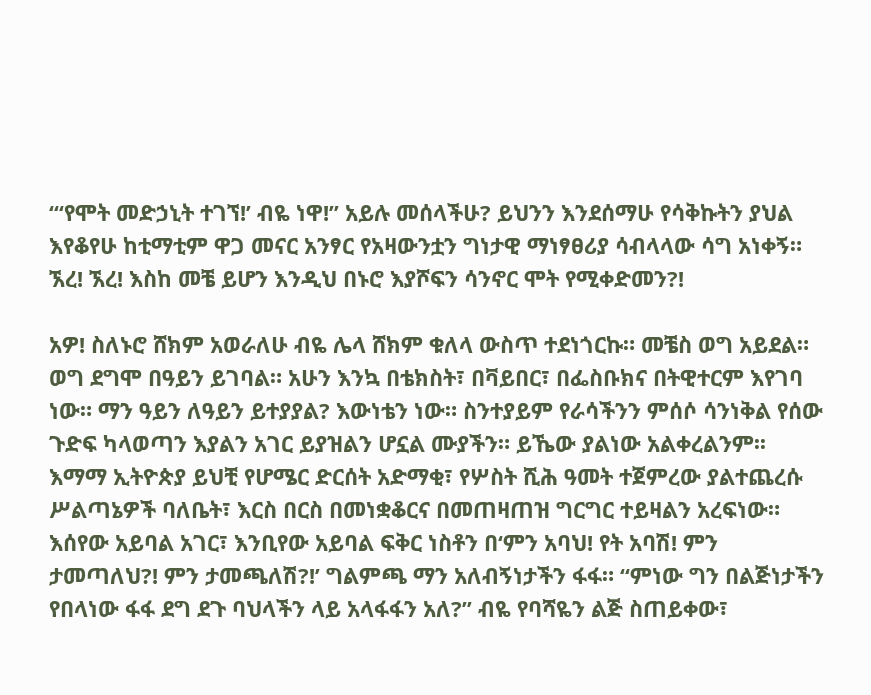“‘የሞት መድኃኒት ተገኘ!’ ብዬ ነዋ!” አይሉ መሰላችሁ? ይህንን እንደሰማሁ የሳቅኩትን ያህል እየቆየሁ ከቲማቲም ዋጋ መናር አንፃር የአዛውንቷን ግነታዊ ማነፃፀሪያ ሳብላላው ሳግ አነቀኝ። ኧረ! ኧረ! እስከ መቼ ይሆን እንዲህ በኑሮ እያሾፍን ሳንኖር ሞት የሚቀድመን?!

አዎ! ስለኑሮ ሸክም አወራለሁ ብዬ ሌላ ሸክም ቁለላ ውስጥ ተደነጎርኩ። መቼስ ወግ አይደል። ወግ ደግሞ በዓይን ይገባል። አሁን እንኳ በቴክስት፣ በቫይበር፣ በፌስቡክና በትዊተርም እየገባ ነው። ማን ዓይን ለዓይን ይተያያል? እውነቴን ነው። ስንተያይም የራሳችንን ምሰሶ ሳንነቅል የሰው ጉድፍ ካላወጣን እያልን አገር ይያዝልን ሆኗል ሙያችን። ይኼው ያልነው አልቀረልንም፡፡ እማማ ኢትዮጵያ ይህቺ የሆሜር ድርሰት አድማቂ፣ የሦስት ሺሕ ዓመት ተጀምረው ያልተጨረሱ ሥልጣኔዎች ባለቤት፣ እርስ በርስ በመነቋቆርና በመጠዛጠዝ ግርግር ተይዛልን አረፍነው። እሰየው አይባል አገር፣ እንቢየው አይባል ፍቅር ነስቶን በ‘ምን አባህ! የት አባሽ! ምን ታመጣለህ?! ምን ታመጫለሽ?!’ ግልምጫ ማን አለብኝነታችን ፋፋ። “ምነው ግን በልጅነታችን የበላነው ፋፋ ደግ ደጉ ባህላችን ላይ አላፋፋን አለ?” ብዬ የባሻዬን ልጅ ስጠይቀው፣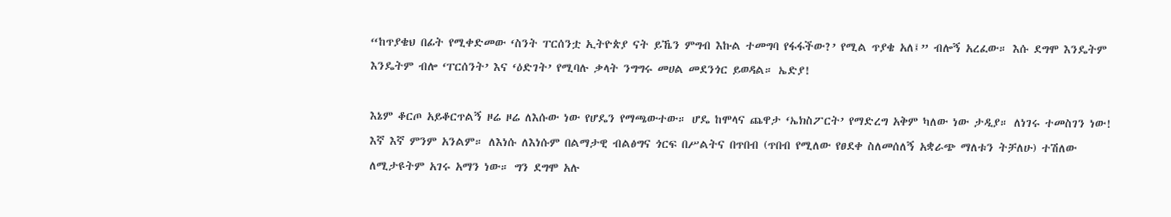“ከጥያቄህ በፊት የሚቀድመው ‘ስንት ፐርሰንቷ ኢትዮጵያ ናት ይኼን ምግብ እኩል ተመግባ የፋፋችው?’ የሚል ጥያቄ አለ፤” ብሎኝ አረፈው። እሱ ደግሞ እንዴትም እንዴትም ብሎ ‘ፐርሰንት’ እና ‘ዕድገት’ የሚባሉ ቃላት ንግግሩ መሀል መደንጎር ይወዳል። ኤድያ!

እኔም ቆርጦ አይቆርጥልኝ ዞሬ ዞሬ ለእሱው ነው የሆዴን የማጫውተው። ሆዴ ከሞላና ጨዋታ ‘ኤክስፖርት’ የማድረግ አቅም ካለው ነው ታዲያ። ለነገሩ ተመስገን ነው! እኛ እኛ ምንም አንልም። ለእነሱ ለእነሱም በልማታዊ ብልፅግና ጎርፍ በሥልትና በጥበብ (ጥበብ የሚለው የፀደቀ ስለመሰለኝ አቋራጭ ማለቱን ትቻለሁ) ተሽለው ለሚታዩትም አገሩ አማን ነው። ግን ደግሞ አሉ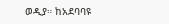ወዲያ። ከአደባባዩ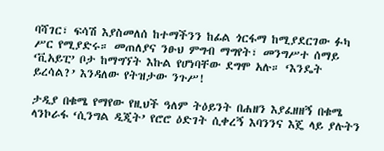ባሻገር፣ ፍሳሽ እያስመለሰ ከተማችንን ከፊል ጎርፋማ ከሚያደርገው ፉካ ሥር የሚያድሩ። መጠለያና ንፁህ ምግብ ማግየት፣ መንግሥተ ሰማይ ‘ቪአይፒ’ ቦታ ከማግኘት እኩል የሆነባቸው ደግሞ አሉ። ‘እንዴት ይረሳል?’ እንዳለው የትዝታው ንጉሥ!

ታዲያ በቁሜ የማየው የዚህች ዓለም ትዕይንት በሐዘን እያፈዘዘኝ በቁሜ ላንኮራፋ ‘ሲንግል ዲጂት’ የሮሮ ዕድገት ሲቀረኝ እባንንና እጄ ላይ ያሉትን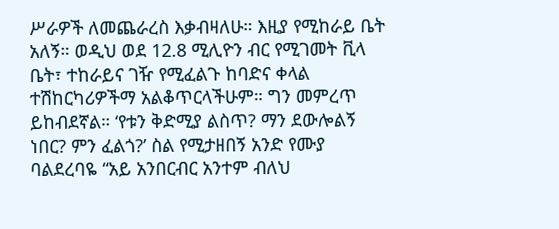ሥራዎች ለመጨራረስ እቃብዛለሁ። እዚያ የሚከራይ ቤት አለኝ። ወዲህ ወደ 12.8 ሚሊዮን ብር የሚገመት ቪላ ቤት፣ ተከራይና ገዥ የሚፈልጉ ከባድና ቀላል ተሽከርካሪዎችማ አልቆጥርላችሁም። ግን መምረጥ ይከብደኛል። ‘የቱን ቅድሚያ ልስጥ? ማን ደውሎልኝ ነበር? ምን ፈልጎ?’ ስል የሚታዘበኝ አንድ የሙያ ባልደረባዬ “አይ አንበርብር አንተም ብለህ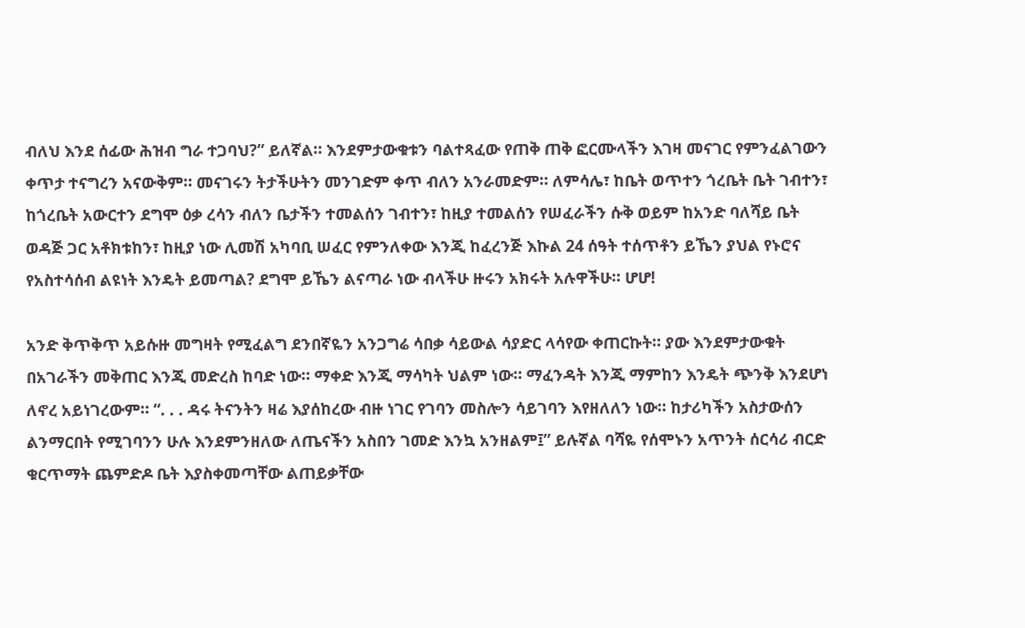ብለህ እንደ ሰፊው ሕዝብ ግራ ተጋባህ?” ይለኛል። እንደምታውቁቱን ባልተጻፈው የጠቅ ጠቅ ፎርሙላችን እገዛ መናገር የምንፈልገውን ቀጥታ ተናግረን አናውቅም። መናገሩን ትታችሁትን መንገድም ቀጥ ብለን አንራመድም። ለምሳሌ፣ ከቤት ወጥተን ጎረቤት ቤት ገብተን፣ ከጎረቤት አውርተን ደግሞ ዕቃ ረሳን ብለን ቤታችን ተመልሰን ገብተን፣ ከዚያ ተመልሰን የሠፈራችን ሱቅ ወይም ከአንድ ባለሻይ ቤት ወዳጅ ጋር አቶክቱከን፣ ከዚያ ነው ሊመሽ አካባቢ ሠፈር የምንለቀው እንጂ ከፈረንጅ እኩል 24 ሰዓት ተሰጥቶን ይኼን ያህል የኑሮና የአስተሳሰብ ልዩነት እንዴት ይመጣል? ደግሞ ይኼን ልናጣራ ነው ብላችሁ ዙሩን አክሩት አሉዋችሁ። ሆሆ!

አንድ ቅጥቅጥ አይሱዙ መግዛት የሚፈልግ ደንበኛዬን አንጋግሬ ሳበቃ ሳይውል ሳያድር ላሳየው ቀጠርኩት። ያው እንደምታውቁት በአገራችን መቅጠር እንጂ መድረስ ከባድ ነው። ማቀድ እንጂ ማሳካት ህልም ነው። ማፈንዳት እንጂ ማምከን እንዴት ጭንቅ እንደሆነ ለኖረ አይነገረውም። “. . . ዳሩ ትናንትን ዛሬ እያሰከረው ብዙ ነገር የገባን መስሎን ሳይገባን እየዘለለን ነው። ከታሪካችን አስታውሰን ልንማርበት የሚገባንን ሁሉ እንደምንዘለው ለጤናችን አስበን ገመድ እንኳ አንዘልም፤” ይሉኛል ባሻዬ የሰሞኑን አጥንት ሰርሳሪ ብርድ ቁርጥማት ጨምድዶ ቤት እያስቀመጣቸው ልጠይቃቸው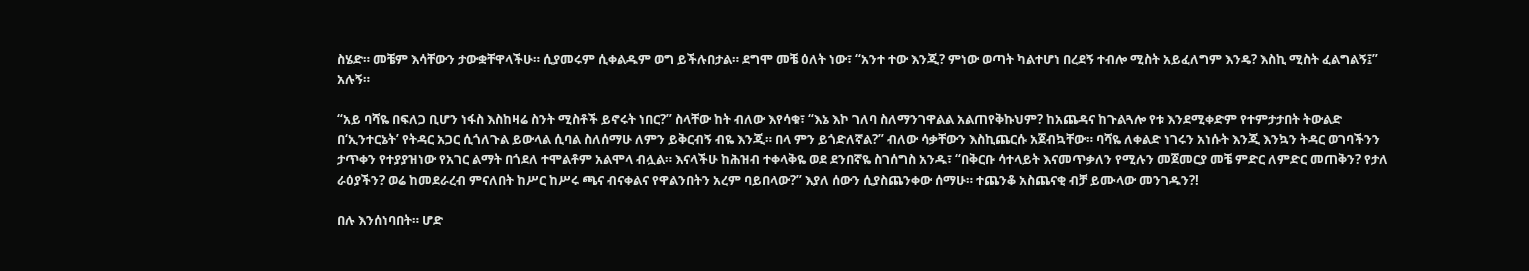ስሄድ። መቼም እሳቸውን ታውቋቸዋላችሁ። ሲያመሩም ሲቀልዱም ወግ ይችሉበታል። ደግሞ መቼ ዕለት ነው፣ “አንተ ተው እንጂ? ምነው ወጣት ካልተሆነ በረደኝ ተብሎ ሚስት አይፈለግም እንዴ? እስኪ ሚስት ፈልግልኝ፤” አሉኝ።

“አይ ባሻዬ በፍለጋ ቢሆን ነፋስ እስከዛሬ ስንት ሚስቶች ይኖሩት ነበር?” ስላቸው ከት ብለው እየሳቁ፣ “እኔ እኮ ገለባ ስለማንገዋልል አልጠየቅኩህም? ከአጨዳና ከጉልጓሎ የቱ እንደሚቀድም የተምታታበት ትውልድ በ‘ኢንተርኔት’ የትዳር አጋር ሲጎለጉል ይውላል ሲባል ስለሰማሁ ለምን ይቅርብኝ ብዬ እንጂ። በላ ምን ይጎድለኛል?” ብለው ሳቃቸውን እስኪጨርሱ አጀብኳቸው። ባሻዬ ለቀልድ ነገሩን አነሱት እንጂ እንኳን ትዳር ወገባችንን ታጥቀን የተያያዝነው የአገር ልማት በጎደለ ተሞልቶም አልሞላ ብሏል። እናላችሁ ከሕዝብ ተቀላቅዬ ወደ ደንበኛዬ ስገሰግስ አንዱ፣ “በቅርቡ ሳተላይት እናመጥቃለን የሚሉን መጀመርያ መቼ ምድር ለምድር መጠቅን? የታለ ራዕያችን? ወሬ ከመደራረብ ምናለበት ከሥር ከሥሩ ጫና ብናቀልና የዋልንበትን አረም ባይበላው?” እያለ ሰውን ሲያስጨንቀው ሰማሁ። ተጨንቆ አስጨናቂ ብቻ ይሙላው መንገዱን?!

በሉ እንሰነባበት። ሆድ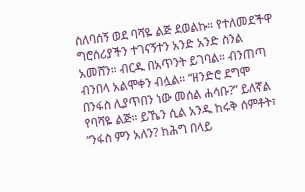ስለባሰኝ ወደ ባሻዬ ልጅ ደወልኩ። የተለመደችዋ ግሮሰሪያችን ተገናኝተን አንድ አንድ ስንል አመሸን። ብርዱ በአጥንት ይገባል። ብንጠጣ ብንበላ አልሞቀን ብሏል። “ዘንድሮ ደግሞ በንፋስ ሊያጥበን ነው መሰል ሐሳቡ?” ይለኛል የባሻዬ ልጅ። ይኼን ሲል አንዱ ከሩቅ ሰምቶት፣ “ንፋስ ምን አለን? ከሕግ በላይ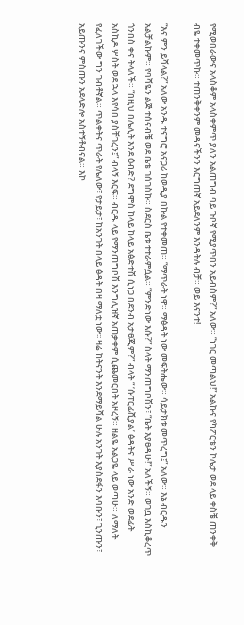የሚወበራውና አላስቆም አላስቀምጥ ያለን አልጠግብ ባይ ጉቦኛ የሚያጥበን አይብስም?” አለው። “ነገር መጣልህ!” አልኩና የካፖርቴን ኮሌታ ወደ ላይ ቀስቼ ጠንቀቅ ብዬ ተቀመጥኩ። ተጠንቅቀንም መዳናችንን እርግጠኛ አይደለንም እንዳትሉ ብቻ። ወይ እናንተ!

“እና ምን ይሻላል?” አለው አንዱ ተናግሮ አናጋሪ ከወዲያ በኩል የተቀመጠ። “ማጥራት ነዋ። ማፅዳት ነው መፍትሔው። ሳይታክቱ መጥረግ፤” አለው። እኔ ብርዱን አልቻልኩም። የባሻዬን ልጅ ተሰናብቼ ወደ ቤቴ ገሰገስኩ። ስደርስ ቤቱ ተተራምሷል። “ምንድነው እሱ?” ስላት ማንጠግቦሽን፣ “ቤት እያፀዳሁ!” አለችኝ። ወገቧ እስኪቆረጥ ጎንበስ ቀና ትላለች። “በዚህ በሌሊት እንደ ዕብድ? ደግሞስ ከላይ ከላይ አፅድተሽ ሲነጋ በደንብ አታፀጂም?” ብላት “ ‘ሱፐርፊሺያል’ ፅዳትና ሥራ ነው አንድ ወደፊት አስኪዶ ሦስት ወደ ኋላ እየሳበ ያስቸገረን፤” ብላኝ እርፍ። ብርዱ ላይ የማንጠግቦሽ እንግሊዝኛ አጠቃቀም ሲጨመርበት አዞረኝ። ዘልዬ አልጋዬ ላይ ወጣሁ። ለማለት የፈለገችው ግን ገብቶኛል። ጥልቀትና ጥራት የሌለው፣ የታይታ፣ ከአንገት በላይ ፅዳት በዛ ማለቷ ነው፡፡ ዛሬ ከትናንት እንደማይሻል ሁሉ አንገት እያስደፋን እባቡን፣ ጊንጡን፣ አይጡንና ምስጡን አደላድሎ አስተኝቶብናል። እኮ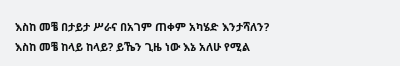እስከ መቼ በታይታ ሥራና በአገም ጠቀም አካሄድ እንታሻለን? እስከ መቼ ከላይ ከላይ? ይኼን ጊዜ ነው እኔ አለሁ የሚል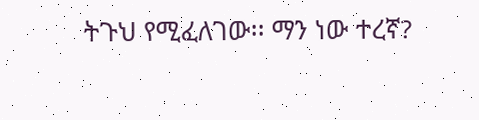ትጉህ የሚፈለገው፡፡ ማን ነው ተረኛ?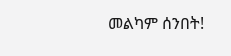መልካም ሰንበት!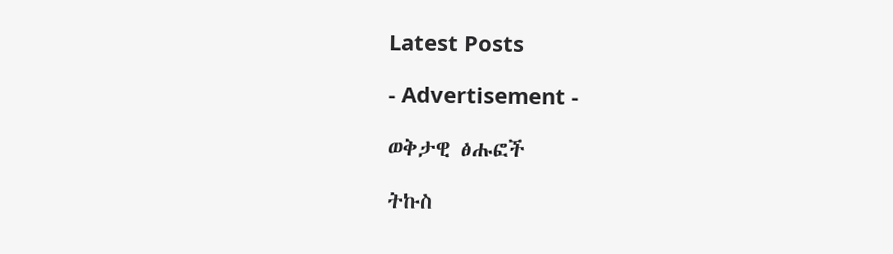Latest Posts

- Advertisement -

ወቅታዊ ፅሑፎች

ትኩስ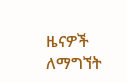ዜናዎች ለማግኘት